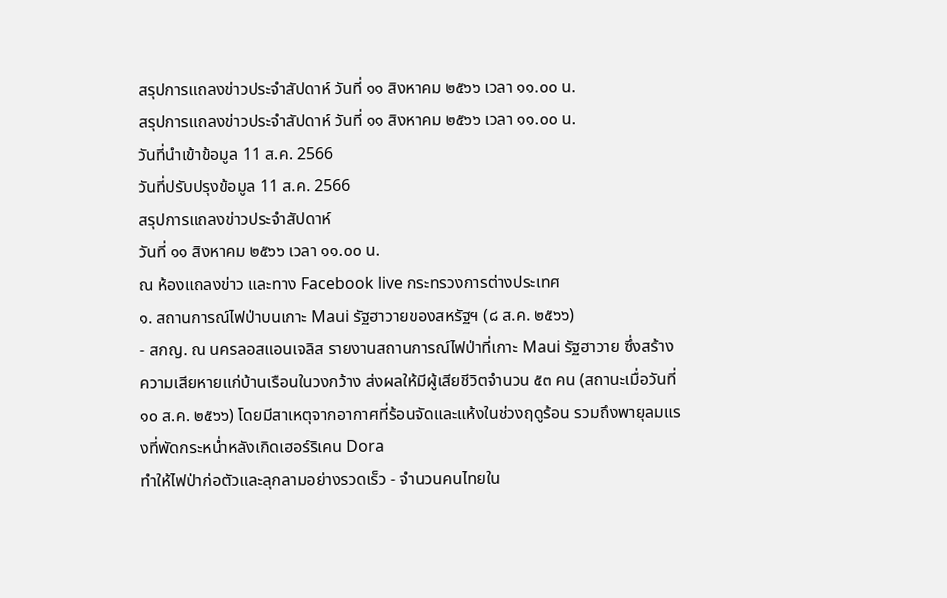สรุปการแถลงข่าวประจำสัปดาห์ วันที่ ๑๑ สิงหาคม ๒๕๖๖ เวลา ๑๑.๐๐ น.
สรุปการแถลงข่าวประจำสัปดาห์ วันที่ ๑๑ สิงหาคม ๒๕๖๖ เวลา ๑๑.๐๐ น.
วันที่นำเข้าข้อมูล 11 ส.ค. 2566
วันที่ปรับปรุงข้อมูล 11 ส.ค. 2566
สรุปการแถลงข่าวประจำสัปดาห์
วันที่ ๑๑ สิงหาคม ๒๕๖๖ เวลา ๑๑.๐๐ น.
ณ ห้องแถลงข่าว และทาง Facebook live กระทรวงการต่างประเทศ
๑. สถานการณ์ไฟป่าบนเกาะ Maui รัฐฮาวายของสหรัฐฯ (๘ ส.ค. ๒๕๖๖)
- สกญ. ณ นครลอสแอนเจลิส รายงานสถานการณ์ไฟป่าที่เกาะ Maui รัฐฮาวาย ซึ่งสร้างความเสียหายแก่บ้านเรือนในวงกว้าง ส่งผลให้มีผู้เสียชีวิตจำนวน ๕๓ คน (สถานะเมื่อวันที่ ๑๐ ส.ค. ๒๕๖๖) โดยมีสาเหตุจากอากาศที่ร้อนจัดและแห้งในช่วงฤดูร้อน รวมถึงพายุลมแรงที่พัดกระหน่ำหลังเกิดเฮอร์ริเคน Dora
ทำให้ไฟป่าก่อตัวและลุกลามอย่างรวดเร็ว - จำนวนคนไทยใน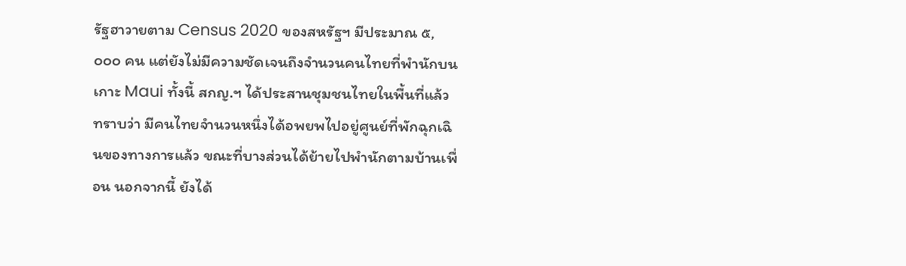รัฐฮาวายตาม Census 2020 ของสหรัฐฯ มีประมาณ ๕,๐๐๐ คน แต่ยังไม่มีความชัดเจนถึงจำนวนคนไทยที่พำนักบนเกาะ Maui ทั้งนี้ สกญ.ฯ ได้ประสานชุมชนไทยในพื้นที่แล้ว ทราบว่า มีคนไทยจำนวนหนึ่งได้อพยพไปอยู่ศูนย์ที่พักฉุกเฉินของทางการแล้ว ขณะที่บางส่วนได้ย้ายไปพำนักตามบ้านเพื่อน นอกจากนี้ ยังได้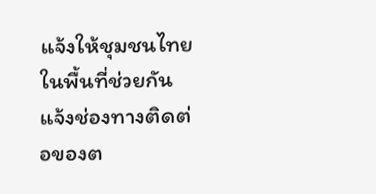แจ้งให้ชุมชนไทยในพื้นที่ช่วยกันแจ้งช่องทางติดต่อของต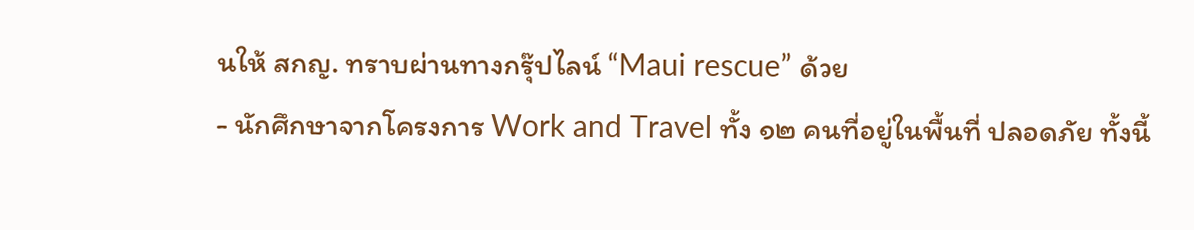นให้ สกญ. ทราบผ่านทางกรุ๊ปไลน์ “Maui rescue” ด้วย
- นักศึกษาจากโครงการ Work and Travel ทั้ง ๑๒ คนที่อยู่ในพื้นที่ ปลอดภัย ทั้งนี้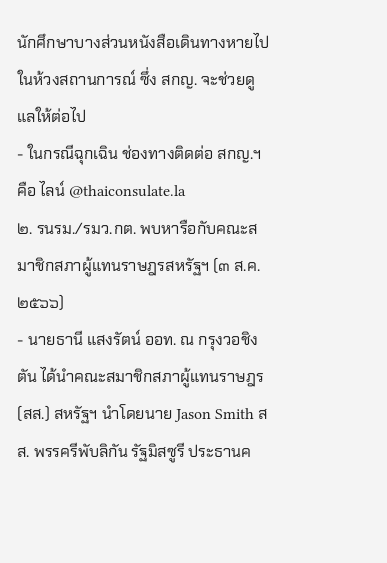นักศึกษาบางส่วนหนังสือเดินทางหายไปในห้วงสถานการณ์ ซึ่ง สกญ. จะช่วยดูแลให้ต่อไป
- ในกรณีฉุกเฉิน ช่องทางติดต่อ สกญ.ฯ คือ ไลน์ @thaiconsulate.la
๒. รนรม./รมว.กต. พบหารือกับคณะสมาชิกสภาผู้แทนราษฎรสหรัฐฯ (๓ ส.ค. ๒๕๖๖)
- นายธานี แสงรัตน์ ออท. ณ กรุงวอชิงตัน ได้นำคณะสมาชิกสภาผู้แทนราษฎร (สส.) สหรัฐฯ นำโดยนาย Jason Smith สส. พรรครีพับลิกัน รัฐมิสซูรี ประธานค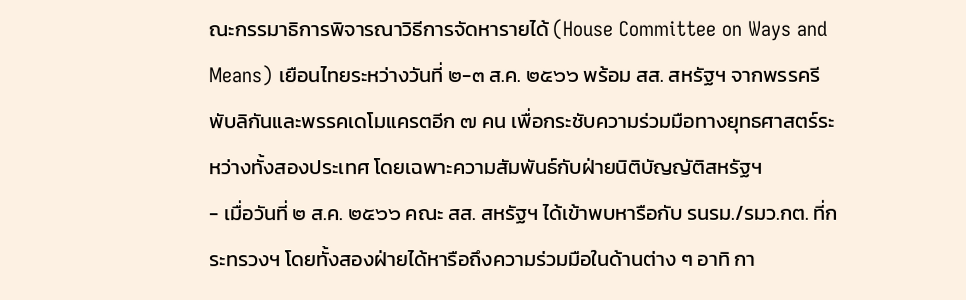ณะกรรมาธิการพิจารณาวิธีการจัดหารายได้ (House Committee on Ways and Means) เยือนไทยระหว่างวันที่ ๒-๓ ส.ค. ๒๕๖๖ พร้อม สส. สหรัฐฯ จากพรรครีพับลิกันและพรรคเดโมแครตอีก ๗ คน เพื่อกระชับความร่วมมือทางยุทธศาสตร์ระหว่างทั้งสองประเทศ โดยเฉพาะความสัมพันธ์กับฝ่ายนิติบัญญัติสหรัฐฯ
- เมื่อวันที่ ๒ ส.ค. ๒๕๖๖ คณะ สส. สหรัฐฯ ได้เข้าพบหารือกับ รนรม./รมว.กต. ที่กระทรวงฯ โดยทั้งสองฝ่ายได้หารือถึงความร่วมมือในด้านต่าง ๆ อาทิ กา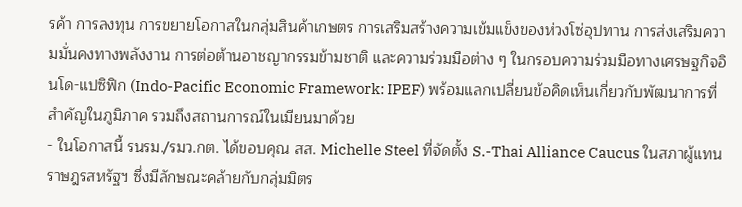รค้า การลงทุน การขยายโอกาสในกลุ่มสินค้าเกษตร การเสริมสร้างความเข้มแข็งของห่วงโซ่อุปทาน การส่งเสริมความมั่นคงทางพลังงาน การต่อต้านอาชญากรรมข้ามชาติ และความร่วมมือต่าง ๆ ในกรอบความร่วมมือทางเศรษฐกิจอินโด-แปซิฟิก (Indo-Pacific Economic Framework: IPEF) พร้อมแลกเปลี่ยนข้อคิดเห็นเกี่ยวกับพัฒนาการที่สำคัญในภูมิภาค รวมถึงสถานการณ์ในเมียนมาด้วย
- ในโอกาสนี้ รนรม./รมว.กต. ได้ขอบคุณ สส. Michelle Steel ที่จัดตั้ง S.-Thai Alliance Caucus ในสภาผู้แทนราษฎรสหรัฐฯ ซึ่งมีลักษณะคล้ายกับกลุ่มมิตร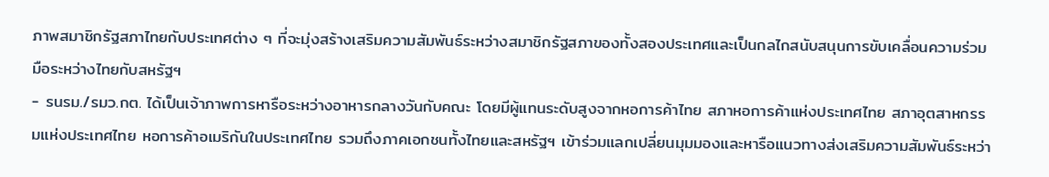ภาพสมาชิกรัฐสภาไทยกับประเทศต่าง ๆ ที่จะมุ่งสร้างเสริมความสัมพันธ์ระหว่างสมาชิกรัฐสภาของทั้งสองประเทศและเป็นกลไกสนับสนุนการขับเคลื่อนความร่วมมือระหว่างไทยกับสหรัฐฯ
- รนรม./รมว.กต. ได้เป็นเจ้าภาพการหารือระหว่างอาหารกลางวันกับคณะ โดยมีผู้แทนระดับสูงจากหอการค้าไทย สภาหอการค้าแห่งประเทศไทย สภาอุตสาหกรรมแห่งประเทศไทย หอการค้าอเมริกันในประเทศไทย รวมถึงภาคเอกชนทั้งไทยและสหรัฐฯ เข้าร่วมแลกเปลี่ยนมุมมองและหารือแนวทางส่งเสริมความสัมพันธ์ระหว่า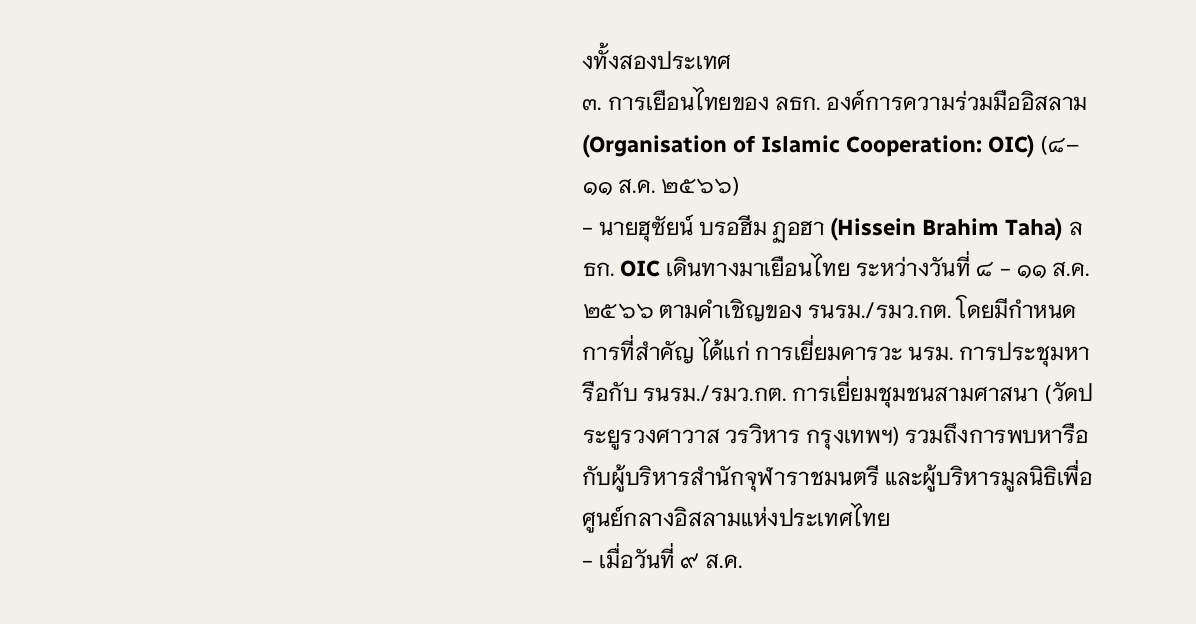งทั้งสองประเทศ
๓. การเยือนไทยของ ลธก. องค์การความร่วมมืออิสลาม (Organisation of Islamic Cooperation: OIC) (๘–๑๑ ส.ค. ๒๕๖๖)
- นายฮุซัยน์ บรอฮีม ฏอฮา (Hissein Brahim Taha) ลธก. OIC เดินทางมาเยือนไทย ระหว่างวันที่ ๘ - ๑๑ ส.ค. ๒๕๖๖ ตามคำเชิญของ รนรม./รมว.กต. โดยมีกำหนดการที่สำคัญ ได้แก่ การเยี่ยมคารวะ นรม. การประชุมหารือกับ รนรม./รมว.กต. การเยี่ยมชุมชนสามศาสนา (วัดประยูรวงศาวาส วรวิหาร กรุงเทพฯ) รวมถึงการพบหารือกับผู้บริหารสำนักจุฬาราชมนตรี และผู้บริหารมูลนิธิเพื่อศูนย์กลางอิสลามแห่งประเทศไทย
- เมื่อวันที่ ๙ ส.ค.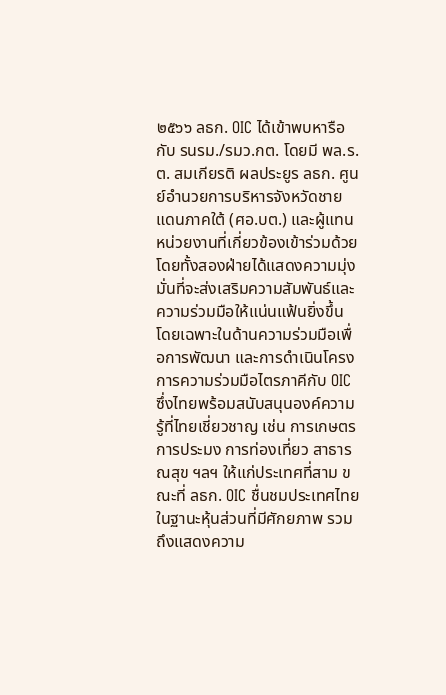๒๕๖๖ ลธก. OIC ได้เข้าพบหารือกับ รนรม./รมว.กต. โดยมี พล.ร.ต. สมเกียรติ ผลประยูร ลธก. ศูนย์อำนวยการบริหารจังหวัดชายแดนภาคใต้ (ศอ.บต.) และผู้แทนหน่วยงานที่เกี่ยวข้องเข้าร่วมด้วย โดยทั้งสองฝ่ายได้แสดงความมุ่งมั่นที่จะส่งเสริมความสัมพันธ์และความร่วมมือให้แน่นแฟ้นยิ่งขึ้น โดยเฉพาะในด้านความร่วมมือเพื่อการพัฒนา และการดำเนินโครงการความร่วมมือไตรภาคีกับ OIC ซึ่งไทยพร้อมสนับสนุนองค์ความรู้ที่ไทยเชี่ยวชาญ เช่น การเกษตร การประมง การท่องเที่ยว สาธารณสุข ฯลฯ ให้แก่ประเทศที่สาม ขณะที่ ลธก. OIC ชื่นชมประเทศไทยในฐานะหุ้นส่วนที่มีศักยภาพ รวมถึงแสดงความ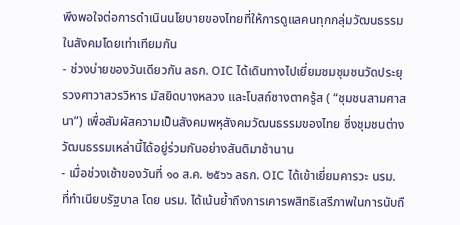พึงพอใจต่อการดำเนินนโยบายของไทยที่ให้การดูแลคนทุกกลุ่มวัฒนธรรมในสังคมโดยเท่าเทียมกัน
- ช่วงบ่ายของวันเดียวกัน ลธก. OIC ได้เดินทางไปเยี่ยมชมชุมชนวัดประยุรวงศาวาสวรวิหาร มัสยิดบางหลวง และโบสถ์ซางตาครู้ส ( “ชุมชนสามศาสนา”) เพื่อสัมผัสความเป็นสังคมพหุสังคมวัฒนธรรมของไทย ซึ่งชุมชนต่างวัฒนธรรมเหล่านี้ได้อยู่ร่วมกันอย่างสันติมาช้านาน
- เมื่อช่วงเช้าของวันที่ ๑๐ ส.ค. ๒๕๖๖ ลธก. OIC ได้เข้าเยี่ยมคารวะ นรม. ที่ทำเนียบรัฐบาล โดย นรม. ได้เน้นย้ำถึงการเคารพสิทธิเสรีภาพในการนับถื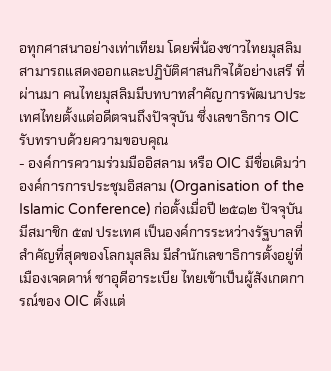อทุกศาสนาอย่างเท่าเทียม โดยพี่น้องชาวไทยมุสลิมสามารถแสดงออกและปฏิบัติศาสนกิจได้อย่างเสรี ที่ผ่านมา คนไทยมุสลิมมีบทบาทสำคัญการพัฒนาประเทศไทยตั้งแต่อดีตจนถึงปัจจุบัน ซึ่งเลขาธิการ OIC รับทราบด้วยความขอบคุณ
- องค์การความร่วมมืออิสลาม หรือ OIC มีชื่อเดิมว่า องค์การการประชุมอิสลาม (Organisation of the Islamic Conference) ก่อตั้งเมื่อปี ๒๕๑๒ ปัจจุบัน มีสมาชิก ๕๗ ประเทศ เป็นองค์การระหว่างรัฐบาลที่สำคัญที่สุดของโลกมุสลิม มีสำนักเลขาธิการตั้งอยู่ที่เมืองเจดดาห์ ซาอุดีอาระเบีย ไทยเข้าเป็นผู้สังเกตการณ์ของ OIC ตั้งแต่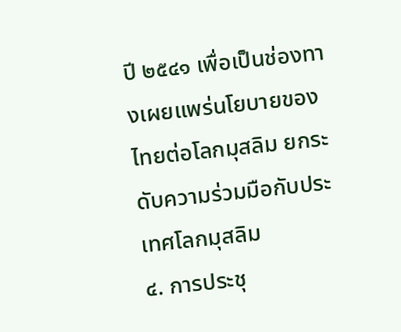ปี ๒๕๔๑ เพื่อเป็นช่องทางเผยแพร่นโยบายของไทยต่อโลกมุสลิม ยกระดับความร่วมมือกับประเทศโลกมุสลิม
๔. การประชุ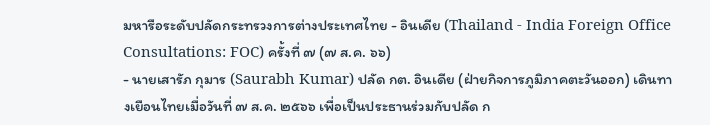มหารือระดับปลัดกระทรวงการต่างประเทศไทย - อินเดีย (Thailand - India Foreign Office Consultations: FOC) ครั้งที่ ๗ (๗ ส.ค. ๖๖)
- นายเสารัภ กุมาร (Saurabh Kumar) ปลัด กต. อินเดีย (ฝ่ายกิจการภูมิภาคตะวันออก) เดินทางเยือนไทยเมื่อวันที่ ๗ ส.ค. ๒๕๖๖ เพื่อเป็นประธานร่วมกับปลัด ก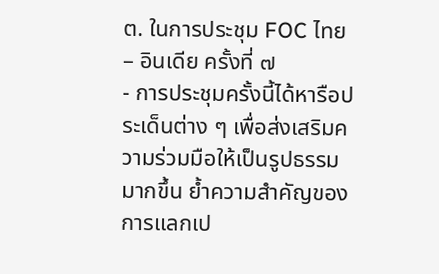ต. ในการประชุม FOC ไทย – อินเดีย ครั้งที่ ๗
- การประชุมครั้งนี้ได้หารือประเด็นต่าง ๆ เพื่อส่งเสริมความร่วมมือให้เป็นรูปธรรมมากขึ้น ย้ำความสำคัญของการแลกเป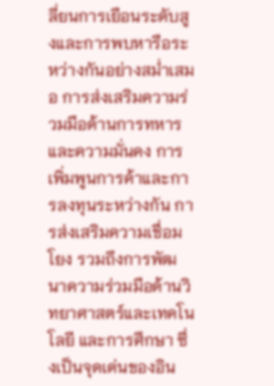ลี่ยนการเยือนระดับสูงและการพบหารือระหว่างกันอย่างสม่ำเสมอ การส่งเสริมความร่วมมือด้านการทหารและความมั่นคง การเพิ่มพูนการค้าและการลงทุนระหว่างกัน การส่งเสริมความเชื่อมโยง รวมถึงการพัฒนาความร่วมมือด้านวิทยาศาสตร์และเทคโนโลยี และการศึกษา ซึ่งเป็นจุดเด่นของอิน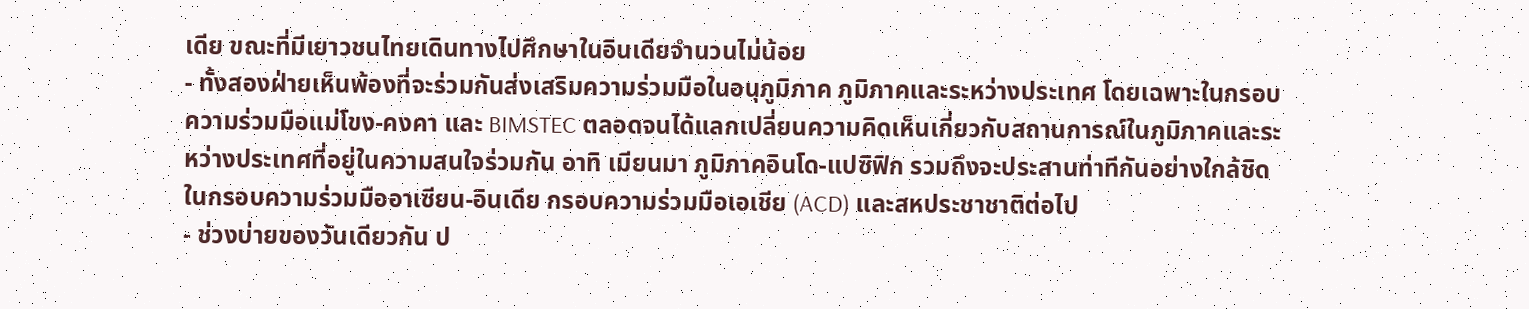เดีย ขณะที่มีเยาวชนไทยเดินทางไปศึกษาในอินเดียจำนวนไม่น้อย
- ทั้งสองฝ่ายเห็นพ้องที่จะร่วมกันส่งเสริมความร่วมมือในอนุภูมิภาค ภูมิภาคและระหว่างประเทศ โดยเฉพาะในกรอบความร่วมมือแม่โขง-คงคา และ BIMSTEC ตลอดจนได้แลกเปลี่ยนความคิดเห็นเกี่ยวกับสถานการณ์ในภูมิภาคและระหว่างประเทศที่อยู่ในความสนใจร่วมกัน อาทิ เมียนมา ภูมิภาคอินโด-แปซิฟิก รวมถึงจะประสานท่าทีกันอย่างใกล้ชิดในกรอบความร่วมมืออาเซียน-อินเดีย กรอบความร่วมมือเอเชีย (ACD) และสหประชาชาติต่อไป
- ช่วงบ่ายของวันเดียวกัน ป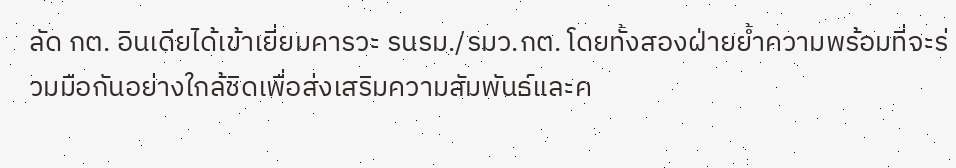ลัด กต. อินเดียได้เข้าเยี่ยมคารวะ รนรม./รมว.กต. โดยทั้งสองฝ่ายย้ำความพร้อมที่จะร่วมมือกันอย่างใกล้ชิดเพื่อส่งเสริมความสัมพันธ์และค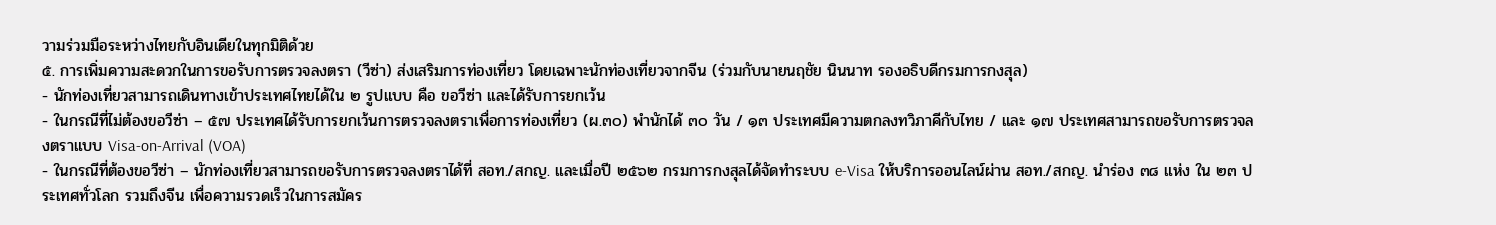วามร่วมมือระหว่างไทยกับอินเดียในทุกมิติด้วย
๕. การเพิ่มความสะดวกในการขอรับการตรวจลงตรา (วีซ่า) ส่งเสริมการท่องเที่ยว โดยเฉพาะนักท่องเที่ยวจากจีน (ร่วมกับนายนฤชัย นินนาท รองอธิบดีกรมการกงสุล)
- นักท่องเที่ยวสามารถเดินทางเข้าประเทศไทยได้ใน ๒ รูปแบบ คือ ขอวีซ่า และได้รับการยกเว้น
- ในกรณีที่ไม่ต้องขอวีซ่า – ๕๗ ประเทศได้รับการยกเว้นการตรวจลงตราเพื่อการท่องเที่ยว (ผ.๓๐) พำนักได้ ๓๐ วัน / ๑๓ ประเทศมีความตกลงทวิภาคีกับไทย / และ ๑๗ ประเทศสามารถขอรับการตรวจลงตราแบบ Visa-on-Arrival (VOA)
- ในกรณีที่ต้องขอวีซ่า – นักท่องเที่ยวสามารถขอรับการตรวจลงตราได้ที่ สอท./สกญ. และเมื่อปี ๒๕๖๒ กรมการกงสุลได้จัดทำระบบ e-Visa ให้บริการออนไลน์ผ่าน สอท./สกญ. นำร่อง ๓๘ แห่ง ใน ๒๓ ประเทศทั่วโลก รวมถึงจีน เพื่อความรวดเร็วในการสมัคร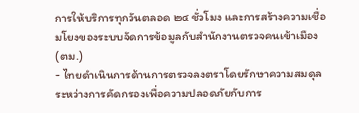การให้บริการทุกวันตลอด ๒๔ ชั่วโมง และการสร้างความเชื่อมโยงของระบบจัดการข้อมูลกับสำนักงานตรวจคนเข้าเมือง (ตม.)
- ไทยดำเนินการด้านการตรวจลงตราโดยรักษาความสมดุลระหว่างการคัดกรองเพื่อความปลอดภัยกับการ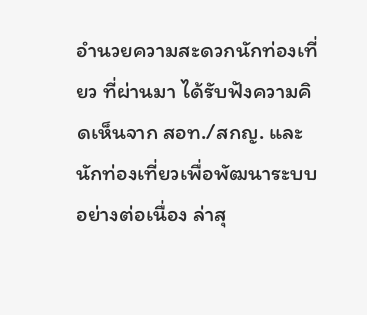อำนวยความสะดวกนักท่องเที่ยว ที่ผ่านมา ได้รับฟังความคิดเห็นจาก สอท./สกญ. และนักท่องเที่ยวเพื่อพัฒนาระบบอย่างต่อเนื่อง ล่าสุ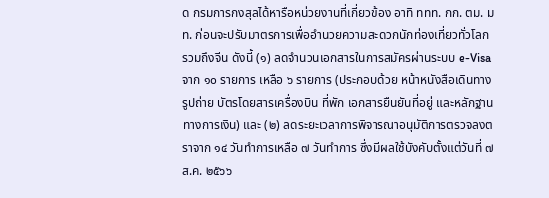ด กรมการกงสุลได้หารือหน่วยงานที่เกี่ยวข้อง อาทิ ททท. กก. ตม. มท. ก่อนจะปรับมาตรการเพื่ออำนวยความสะดวกนักท่องเที่ยวทั่วโลก รวมถึงจีน ดังนี้ (๑) ลดจำนวนเอกสารในการสมัครผ่านระบบ e-Visa จาก ๑๐ รายการ เหลือ ๖ รายการ (ประกอบด้วย หน้าหนังสือเดินทาง รูปถ่าย บัตรโดยสารเครื่องบิน ที่พัก เอกสารยืนยันที่อยู่ และหลักฐานทางการเงิน) และ (๒) ลดระยะเวลาการพิจารณาอนุมัติการตรวจลงตราจาก ๑๔ วันทำการเหลือ ๗ วันทำการ ซึ่งมีผลใช้บังคับตั้งแต่วันที่ ๗ ส.ค. ๒๕๖๖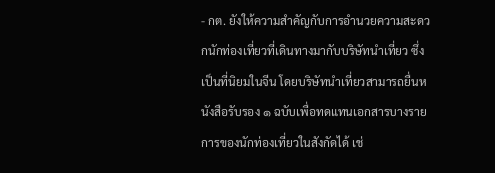- กต. ยังให้ความสำคัญกับการอำนวยความสะดวกนักท่องเที่ยวที่เดินทางมากับบริษัทนำเที่ยว ซึ่งเป็นที่นิยมในจีน โดยบริษัทนำเที่ยวสามารถยื่นหนังสือรับรอง ๑ ฉบับเพื่อทดแทนเอกสารบางรายการของนักท่องเที่ยวในสังกัดได้ เช่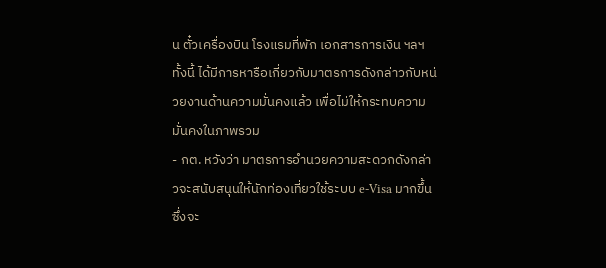น ตั๋วเครื่องบิน โรงแรมที่พัก เอกสารการเงิน ฯลฯ ทั้งนี้ ได้มีการหารือเกี่ยวกับมาตรการดังกล่าวกับหน่วยงานด้านความมั่นคงแล้ว เพื่อไม่ให้กระทบความมั่นคงในภาพรวม
- กต. หวังว่า มาตรการอำนวยความสะดวกดังกล่าวจะสนับสนุนให้นักท่องเที่ยวใช้ระบบ e-Visa มากขึ้น ซึ่งจะ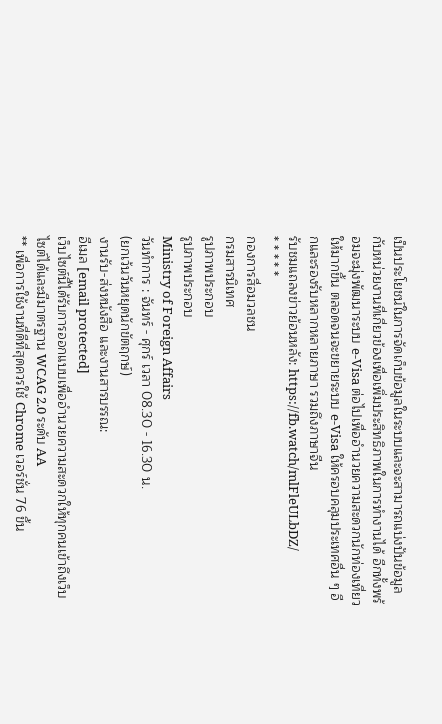เป็นประโยชน์ในการจัดเก็บข้อมูลในระบบและจะสามารถแบ่งปันข้อมูลกับหน่วยงานที่เกี่ยวข้องเพื่อเพิ่มประสิทธิภาพในการทำงานได้ อีกทั้งพร้อมจะมุ่งพัฒนาระบบ e-Visa ต่อไปเพื่ออำนวยความสะดวกนักท่องเที่ยวให้มากขึ้น ตลอดจนจะขยายระบบ e-Visa ให้ครอบคลุมประเทศอื่น ๆ อีกและรองรับหลากหลายภาษา รวมถึงภาษาจีน
รับชมแถลงข่าวย้อนหลัง: https://fb.watch/mlFleULbDZ/
* * * * *
กองการสื่อมวลชน
กรมสารนิเทศ
รูปภาพประกอบ
รูปภาพประกอบ
Ministry of Foreign Affairs
วันทำการ : จันทร์ - ศุกร์ เวลา 08.30 - 16.30 น.
(ยกเว้นวันหยุดนักขัตฤกษ์)
งานรับ-ส่งหนังสือ และงานสารบรรณ:
อีเมล [email protected]
เว็บไซต์นี้ได้รับการออกแบบเพื่ออำนวยความสะดวกให้ทุกคนเข้าถึงเว็บไซต์ได้และมีมาตรฐาน WCAG 2.0 ระดับ AA
** เพื่อการใช้งานที่ดีที่สุดควรใช้ Chrome เวอร์ชั่น 76 ขึ้น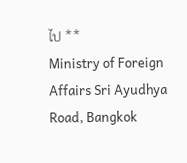ไป **
Ministry of Foreign Affairs Sri Ayudhya Road, Bangkok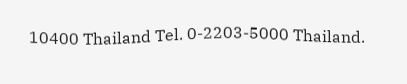10400 Thailand Tel. 0-2203-5000 Thailand.